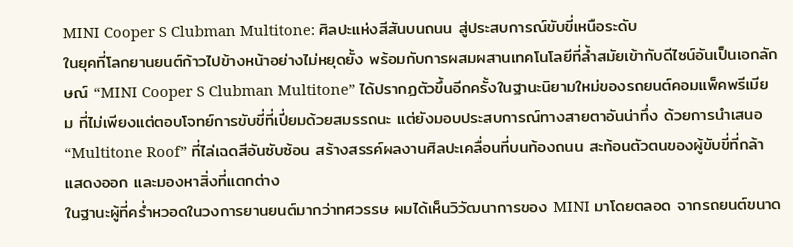MINI Cooper S Clubman Multitone: ศิลปะแห่งสีสันบนถนน สู่ประสบการณ์ขับขี่เหนือระดับ
ในยุคที่โลกยานยนต์ก้าวไปข้างหน้าอย่างไม่หยุดยั้ง พร้อมกับการผสมผสานเทคโนโลยีที่ล้ำสมัยเข้ากับดีไซน์อันเป็นเอกลักษณ์ “MINI Cooper S Clubman Multitone” ได้ปรากฏตัวขึ้นอีกครั้งในฐานะนิยามใหม่ของรถยนต์คอมแพ็คพรีเมียม ที่ไม่เพียงแต่ตอบโจทย์การขับขี่ที่เปี่ยมด้วยสมรรถนะ แต่ยังมอบประสบการณ์ทางสายตาอันน่าทึ่ง ด้วยการนำเสนอ “Multitone Roof” ที่ไล่เฉดสีอันซับซ้อน สร้างสรรค์ผลงานศิลปะเคลื่อนที่บนท้องถนน สะท้อนตัวตนของผู้ขับขี่ที่กล้าแสดงออก และมองหาสิ่งที่แตกต่าง
ในฐานะผู้ที่คร่ำหวอดในวงการยานยนต์มากว่าทศวรรษ ผมได้เห็นวิวัฒนาการของ MINI มาโดยตลอด จากรถยนต์ขนาด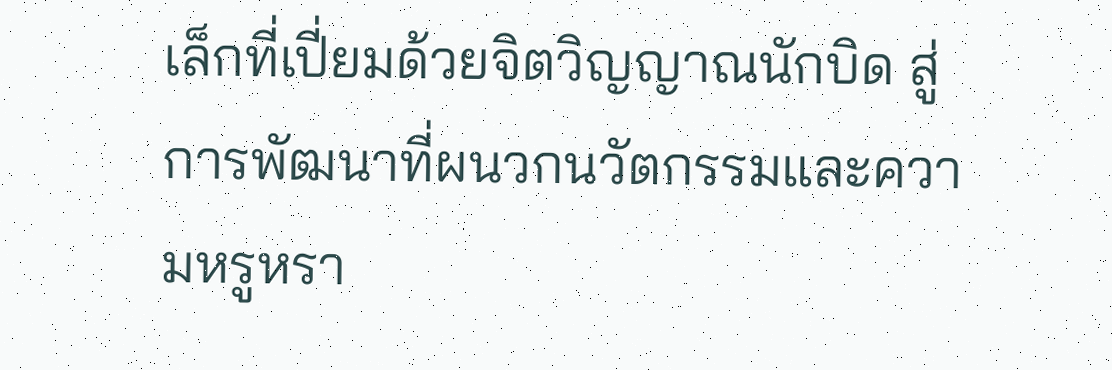เล็กที่เปี่ยมด้วยจิตวิญญาณนักบิด สู่การพัฒนาที่ผนวกนวัตกรรมและความหรูหรา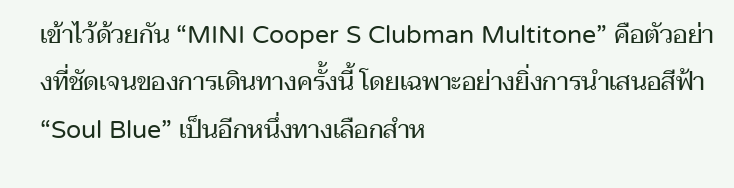เข้าไว้ด้วยกัน “MINI Cooper S Clubman Multitone” คือตัวอย่างที่ชัดเจนของการเดินทางครั้งนี้ โดยเฉพาะอย่างยิ่งการนำเสนอสีฟ้า “Soul Blue” เป็นอีกหนึ่งทางเลือกสำห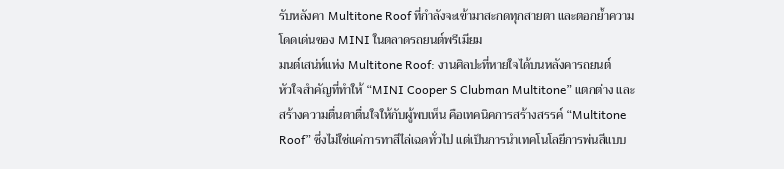รับหลังคา Multitone Roof ที่กำลังจะเข้ามาสะกดทุกสายตา และตอกย้ำความโดดเด่นของ MINI ในตลาดรถยนต์พรีเมียม
มนต์เสน่ห์แห่ง Multitone Roof: งานศิลปะที่หายใจได้บนหลังคารถยนต์
หัวใจสำคัญที่ทำให้ “MINI Cooper S Clubman Multitone” แตกต่าง และสร้างความตื่นตาตื่นใจให้กับผู้พบเห็น คือเทคนิคการสร้างสรรค์ “Multitone Roof” ซึ่งไม่ใช่แค่การทาสีไล่เฉดทั่วไป แต่เป็นการนำเทคโนโลยีการพ่นสีแบบ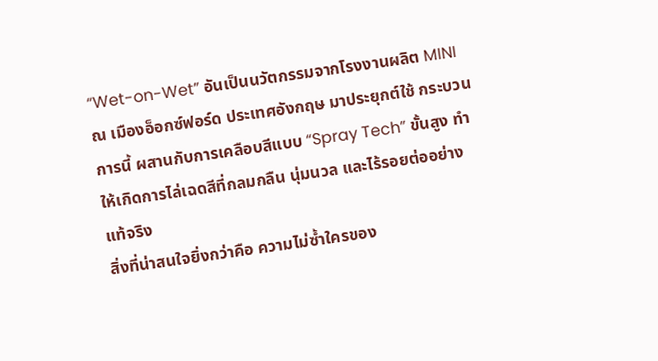“Wet-on-Wet” อันเป็นนวัตกรรมจากโรงงานผลิต MINI ณ เมืองอ็อกซ์ฟอร์ด ประเทศอังกฤษ มาประยุกต์ใช้ กระบวนการนี้ ผสานกับการเคลือบสีแบบ “Spray Tech” ขั้นสูง ทำให้เกิดการไล่เฉดสีที่กลมกลืน นุ่มนวล และไร้รอยต่ออย่างแท้จริง
สิ่งที่น่าสนใจยิ่งกว่าคือ ความไม่ซ้ำใครของ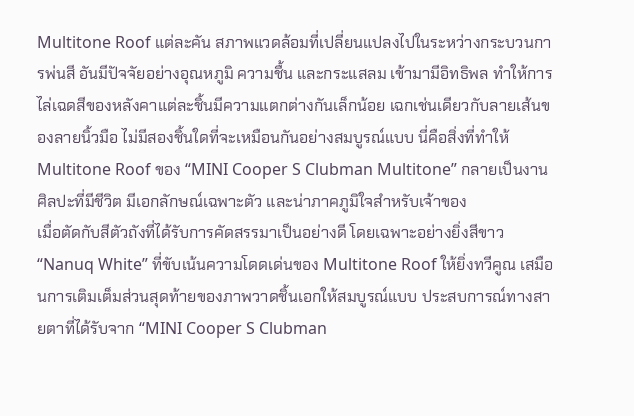Multitone Roof แต่ละคัน สภาพแวดล้อมที่เปลี่ยนแปลงไปในระหว่างกระบวนการพ่นสี อันมีปัจจัยอย่างอุณหภูมิ ความชื้น และกระแสลม เข้ามามีอิทธิพล ทำให้การไล่เฉดสีของหลังคาแต่ละชิ้นมีความแตกต่างกันเล็กน้อย เฉกเช่นเดียวกับลายเส้นของลายนิ้วมือ ไม่มีสองชิ้นใดที่จะเหมือนกันอย่างสมบูรณ์แบบ นี่คือสิ่งที่ทำให้ Multitone Roof ของ “MINI Cooper S Clubman Multitone” กลายเป็นงานศิลปะที่มีชีวิต มีเอกลักษณ์เฉพาะตัว และน่าภาคภูมิใจสำหรับเจ้าของ
เมื่อตัดกับสีตัวถังที่ได้รับการคัดสรรมาเป็นอย่างดี โดยเฉพาะอย่างยิ่งสีขาว “Nanuq White” ที่ขับเน้นความโดดเด่นของ Multitone Roof ให้ยิ่งทวีคูณ เสมือนการเติมเต็มส่วนสุดท้ายของภาพวาดชิ้นเอกให้สมบูรณ์แบบ ประสบการณ์ทางสายตาที่ได้รับจาก “MINI Cooper S Clubman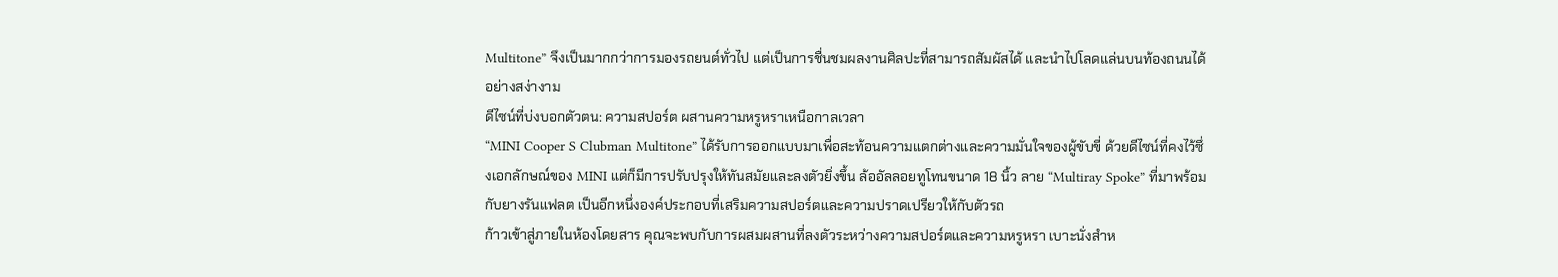Multitone” จึงเป็นมากกว่าการมองรถยนต์ทั่วไป แต่เป็นการชื่นชมผลงานศิลปะที่สามารถสัมผัสได้ และนำไปโลดแล่นบนท้องถนนได้อย่างสง่างาม
ดีไซน์ที่บ่งบอกตัวตน: ความสปอร์ต ผสานความหรูหราเหนือกาลเวลา
“MINI Cooper S Clubman Multitone” ได้รับการออกแบบมาเพื่อสะท้อนความแตกต่างและความมั่นใจของผู้ขับขี่ ด้วยดีไซน์ที่คงไว้ซึ่งเอกลักษณ์ของ MINI แต่ก็มีการปรับปรุงให้ทันสมัยและลงตัวยิ่งขึ้น ล้ออัลลอยทูโทนขนาด 18 นิ้ว ลาย “Multiray Spoke” ที่มาพร้อมกับยางรันแฟลต เป็นอีกหนึ่งองค์ประกอบที่เสริมความสปอร์ตและความปราดเปรียวให้กับตัวรถ
ก้าวเข้าสู่ภายในห้องโดยสาร คุณจะพบกับการผสมผสานที่ลงตัวระหว่างความสปอร์ตและความหรูหรา เบาะนั่งสำห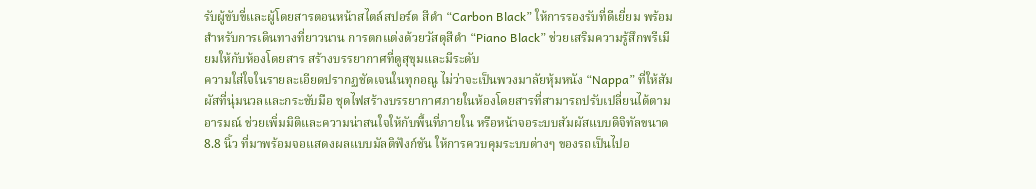รับผู้ขับขี่และผู้โดยสารตอนหน้าสไตล์สปอร์ต สีดำ “Carbon Black” ให้การรองรับที่ดีเยี่ยม พร้อมสำหรับการเดินทางที่ยาวนาน การตกแต่งด้วยวัสดุสีดำ “Piano Black” ช่วยเสริมความรู้สึกพรีเมียมให้กับห้องโดยสาร สร้างบรรยากาศที่ดูสุขุมและมีระดับ
ความใส่ใจในรายละเอียดปรากฏชัดเจนในทุกอณู ไม่ว่าจะเป็นพวงมาลัยหุ้มหนัง “Nappa” ที่ให้สัมผัสที่นุ่มนวลและกระชับมือ ชุดไฟสร้างบรรยากาศภายในห้องโดยสารที่สามารถปรับเปลี่ยนได้ตามอารมณ์ ช่วยเพิ่มมิติและความน่าสนใจให้กับพื้นที่ภายใน หรือหน้าจอระบบสัมผัสแบบดิจิทัลขนาด 8.8 นิ้ว ที่มาพร้อมจอแสดงผลแบบมัลติฟังก์ชัน ให้การควบคุมระบบต่างๆ ของรถเป็นไปอ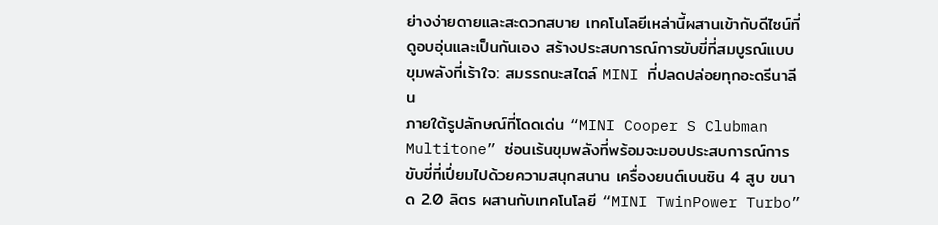ย่างง่ายดายและสะดวกสบาย เทคโนโลยีเหล่านี้ผสานเข้ากับดีไซน์ที่ดูอบอุ่นและเป็นกันเอง สร้างประสบการณ์การขับขี่ที่สมบูรณ์แบบ
ขุมพลังที่เร้าใจ: สมรรถนะสไตล์ MINI ที่ปลดปล่อยทุกอะดรีนาลีน
ภายใต้รูปลักษณ์ที่โดดเด่น “MINI Cooper S Clubman Multitone” ซ่อนเร้นขุมพลังที่พร้อมจะมอบประสบการณ์การขับขี่ที่เปี่ยมไปด้วยความสนุกสนาน เครื่องยนต์เบนซิน 4 สูบ ขนาด 2.0 ลิตร ผสานกับเทคโนโลยี “MINI TwinPower Turbo”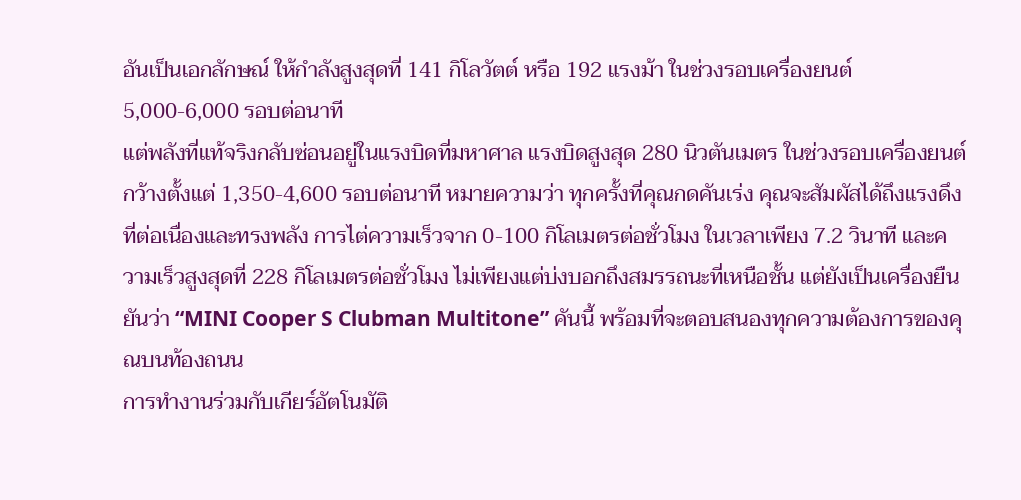อันเป็นเอกลักษณ์ ให้กำลังสูงสุดที่ 141 กิโลวัตต์ หรือ 192 แรงม้า ในช่วงรอบเครื่องยนต์ 5,000-6,000 รอบต่อนาที
แต่พลังที่แท้จริงกลับซ่อนอยู่ในแรงบิดที่มหาศาล แรงบิดสูงสุด 280 นิวตันเมตร ในช่วงรอบเครื่องยนต์กว้างตั้งแต่ 1,350-4,600 รอบต่อนาที หมายความว่า ทุกครั้งที่คุณกดคันเร่ง คุณจะสัมผัสได้ถึงแรงดึงที่ต่อเนื่องและทรงพลัง การไต่ความเร็วจาก 0-100 กิโลเมตรต่อชั่วโมง ในเวลาเพียง 7.2 วินาที และความเร็วสูงสุดที่ 228 กิโลเมตรต่อชั่วโมง ไม่เพียงแต่บ่งบอกถึงสมรรถนะที่เหนือชั้น แต่ยังเป็นเครื่องยืนยันว่า “MINI Cooper S Clubman Multitone” คันนี้ พร้อมที่จะตอบสนองทุกความต้องการของคุณบนท้องถนน
การทำงานร่วมกับเกียร์อัตโนมัติ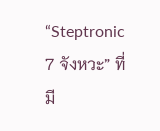“Steptronic 7 จังหวะ” ที่มี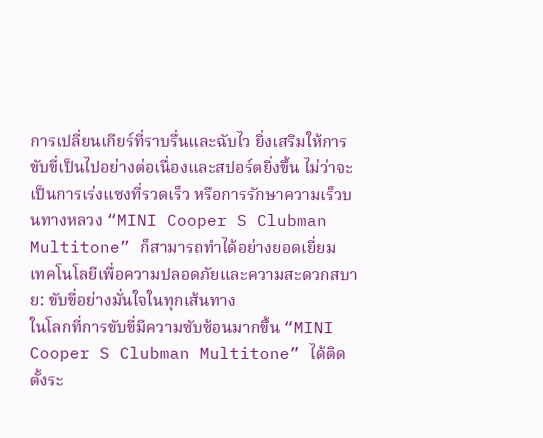การเปลี่ยนเกียร์ที่ราบรื่นและฉับไว ยิ่งเสริมให้การขับขี่เป็นไปอย่างต่อเนื่องและสปอร์ตยิ่งขึ้น ไม่ว่าจะเป็นการเร่งแซงที่รวดเร็ว หรือการรักษาความเร็วบนทางหลวง “MINI Cooper S Clubman Multitone” ก็สามารถทำได้อย่างยอดเยี่ยม
เทคโนโลยีเพื่อความปลอดภัยและความสะดวกสบาย: ขับขี่อย่างมั่นใจในทุกเส้นทาง
ในโลกที่การขับขี่มีความซับซ้อนมากขึ้น “MINI Cooper S Clubman Multitone” ได้ติดตั้งระ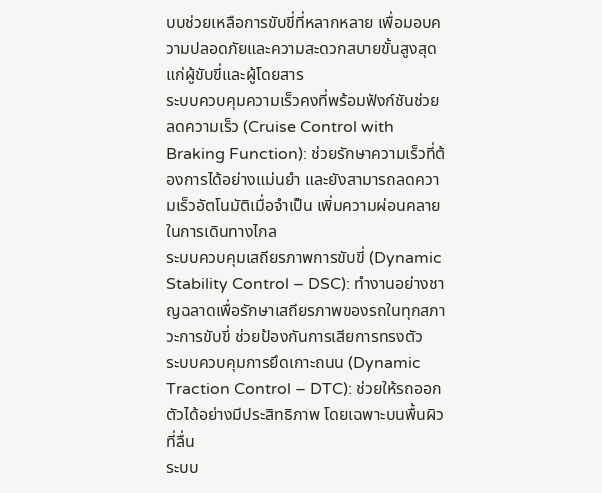บบช่วยเหลือการขับขี่ที่หลากหลาย เพื่อมอบความปลอดภัยและความสะดวกสบายขั้นสูงสุดแก่ผู้ขับขี่และผู้โดยสาร
ระบบควบคุมความเร็วคงที่พร้อมฟังก์ชันช่วยลดความเร็ว (Cruise Control with Braking Function): ช่วยรักษาความเร็วที่ต้องการได้อย่างแม่นยำ และยังสามารถลดความเร็วอัตโนมัติเมื่อจำเป็น เพิ่มความผ่อนคลายในการเดินทางไกล
ระบบควบคุมเสถียรภาพการขับขี่ (Dynamic Stability Control – DSC): ทำงานอย่างชาญฉลาดเพื่อรักษาเสถียรภาพของรถในทุกสภาวะการขับขี่ ช่วยป้องกันการเสียการทรงตัว
ระบบควบคุมการยึดเกาะถนน (Dynamic Traction Control – DTC): ช่วยให้รถออกตัวได้อย่างมีประสิทธิภาพ โดยเฉพาะบนพื้นผิวที่ลื่น
ระบบ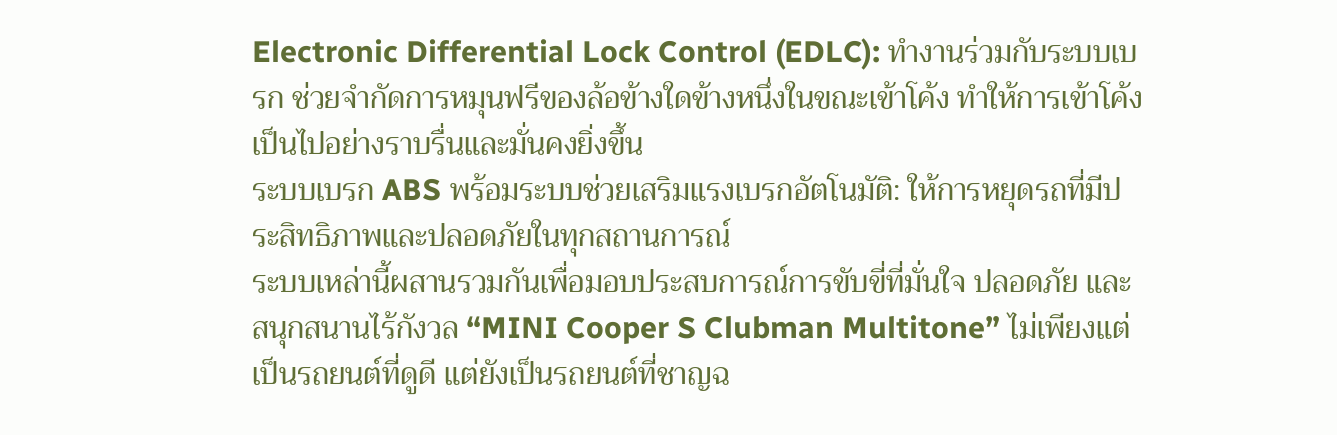Electronic Differential Lock Control (EDLC): ทำงานร่วมกับระบบเบรก ช่วยจำกัดการหมุนฟรีของล้อข้างใดข้างหนึ่งในขณะเข้าโค้ง ทำให้การเข้าโค้งเป็นไปอย่างราบรื่นและมั่นคงยิ่งขึ้น
ระบบเบรก ABS พร้อมระบบช่วยเสริมแรงเบรกอัตโนมัติ: ให้การหยุดรถที่มีประสิทธิภาพและปลอดภัยในทุกสถานการณ์
ระบบเหล่านี้ผสานรวมกันเพื่อมอบประสบการณ์การขับขี่ที่มั่นใจ ปลอดภัย และสนุกสนานไร้กังวล “MINI Cooper S Clubman Multitone” ไม่เพียงแต่เป็นรถยนต์ที่ดูดี แต่ยังเป็นรถยนต์ที่ชาญฉ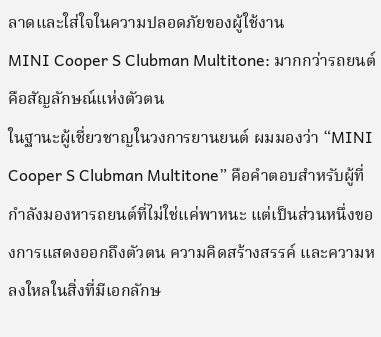ลาดและใส่ใจในความปลอดภัยของผู้ใช้งาน
MINI Cooper S Clubman Multitone: มากกว่ารถยนต์ คือสัญลักษณ์แห่งตัวตน
ในฐานะผู้เชี่ยวชาญในวงการยานยนต์ ผมมองว่า “MINI Cooper S Clubman Multitone” คือคำตอบสำหรับผู้ที่กำลังมองหารถยนต์ที่ไม่ใช่แค่พาหนะ แต่เป็นส่วนหนึ่งของการแสดงออกถึงตัวตน ความคิดสร้างสรรค์ และความหลงใหลในสิ่งที่มีเอกลักษ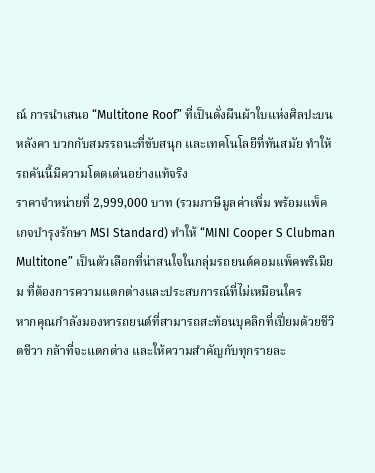ณ์ การนำเสนอ “Multitone Roof” ที่เป็นดั่งผืนผ้าใบแห่งศิลปะบนหลังคา บวกกับสมรรถนะที่ขับสนุก และเทคโนโลยีที่ทันสมัย ทำให้รถคันนี้มีความโดดเด่นอย่างแท้จริง
ราคาจำหน่ายที่ 2,999,000 บาท (รวมภาษีมูลค่าเพิ่ม พร้อมแพ็คเกจบำรุงรักษา MSI Standard) ทำให้ “MINI Cooper S Clubman Multitone” เป็นตัวเลือกที่น่าสนใจในกลุ่มรถยนต์คอมแพ็คพรีเมียม ที่ต้องการความแตกต่างและประสบการณ์ที่ไม่เหมือนใคร
หากคุณกำลังมองหารถยนต์ที่สามารถสะท้อนบุคลิกที่เปี่ยมด้วยชีวิตชีวา กล้าที่จะแตกต่าง และให้ความสำคัญกับทุกรายละ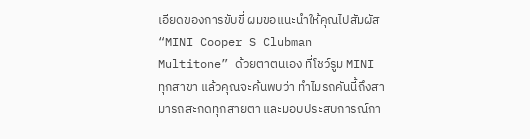เอียดของการขับขี่ ผมขอแนะนำให้คุณไปสัมผัส “MINI Cooper S Clubman Multitone” ด้วยตาตนเอง ที่โชว์รูม MINI ทุกสาขา แล้วคุณจะค้นพบว่า ทำไมรถคันนี้ถึงสามารถสะกดทุกสายตา และมอบประสบการณ์กา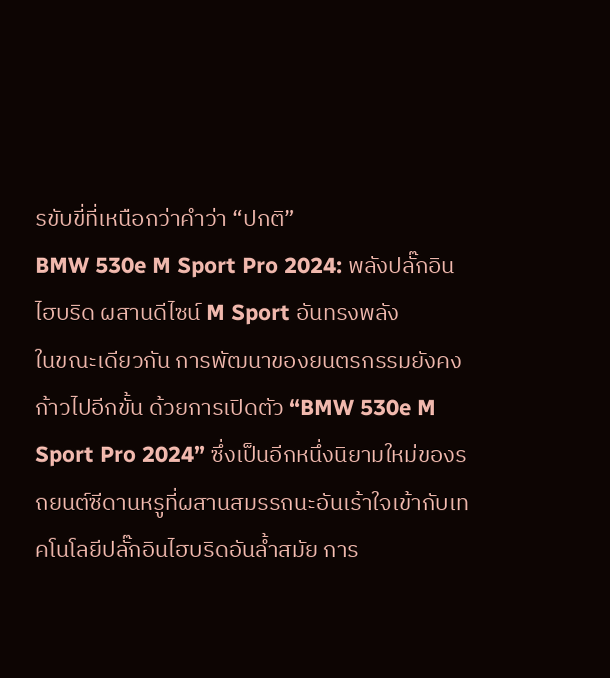รขับขี่ที่เหนือกว่าคำว่า “ปกติ”
BMW 530e M Sport Pro 2024: พลังปลั๊กอินไฮบริด ผสานดีไซน์ M Sport อันทรงพลัง
ในขณะเดียวกัน การพัฒนาของยนตรกรรมยังคงก้าวไปอีกขั้น ด้วยการเปิดตัว “BMW 530e M Sport Pro 2024” ซึ่งเป็นอีกหนึ่งนิยามใหม่ของรถยนต์ซีดานหรูที่ผสานสมรรถนะอันเร้าใจเข้ากับเทคโนโลยีปลั๊กอินไฮบริดอันล้ำสมัย การ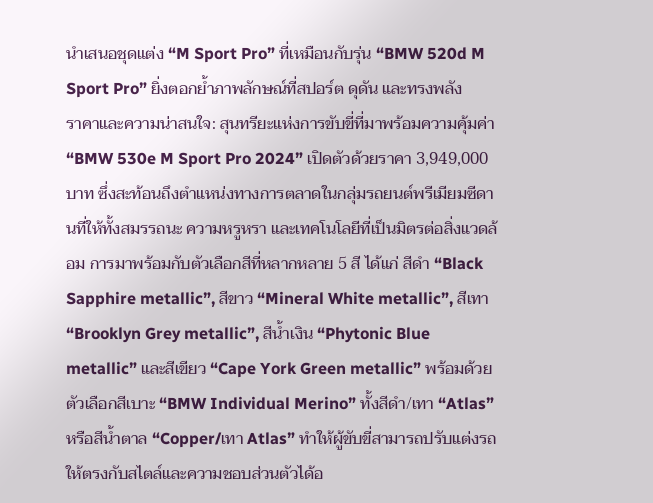นำเสนอชุดแต่ง “M Sport Pro” ที่เหมือนกับรุ่น “BMW 520d M Sport Pro” ยิ่งตอกย้ำภาพลักษณ์ที่สปอร์ต ดุดัน และทรงพลัง
ราคาและความน่าสนใจ: สุนทรียะแห่งการขับขี่ที่มาพร้อมความคุ้มค่า
“BMW 530e M Sport Pro 2024” เปิดตัวด้วยราคา 3,949,000 บาท ซึ่งสะท้อนถึงตำแหน่งทางการตลาดในกลุ่มรถยนต์พรีเมียมซีดานที่ให้ทั้งสมรรถนะ ความหรูหรา และเทคโนโลยีที่เป็นมิตรต่อสิ่งแวดล้อม การมาพร้อมกับตัวเลือกสีที่หลากหลาย 5 สี ได้แก่ สีดำ “Black Sapphire metallic”, สีขาว “Mineral White metallic”, สีเทา “Brooklyn Grey metallic”, สีน้ำเงิน “Phytonic Blue metallic” และสีเขียว “Cape York Green metallic” พร้อมด้วยตัวเลือกสีเบาะ “BMW Individual Merino” ทั้งสีดำ/เทา “Atlas” หรือสีน้ำตาล “Copper/เทา Atlas” ทำให้ผู้ขับขี่สามารถปรับแต่งรถให้ตรงกับสไตล์และความชอบส่วนตัวได้อ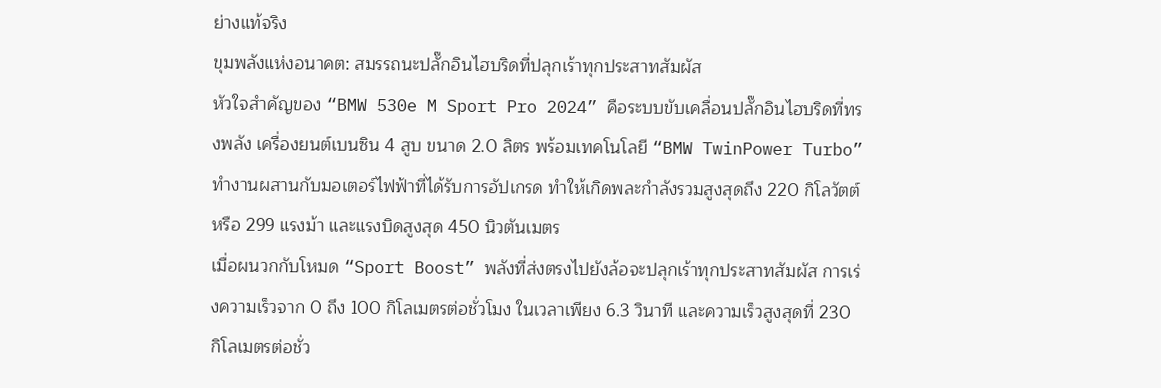ย่างแท้จริง
ขุมพลังแห่งอนาคต: สมรรถนะปลั๊กอินไฮบริดที่ปลุกเร้าทุกประสาทสัมผัส
หัวใจสำคัญของ “BMW 530e M Sport Pro 2024” คือระบบขับเคลื่อนปลั๊กอินไฮบริดที่ทรงพลัง เครื่องยนต์เบนซิน 4 สูบ ขนาด 2.0 ลิตร พร้อมเทคโนโลยี “BMW TwinPower Turbo” ทำงานผสานกับมอเตอร์ไฟฟ้าที่ได้รับการอัปเกรด ทำให้เกิดพละกำลังรวมสูงสุดถึง 220 กิโลวัตต์ หรือ 299 แรงม้า และแรงบิดสูงสุด 450 นิวตันเมตร
เมื่อผนวกกับโหมด “Sport Boost” พลังที่ส่งตรงไปยังล้อจะปลุกเร้าทุกประสาทสัมผัส การเร่งความเร็วจาก 0 ถึง 100 กิโลเมตรต่อชั่วโมง ในเวลาเพียง 6.3 วินาที และความเร็วสูงสุดที่ 230 กิโลเมตรต่อชั่ว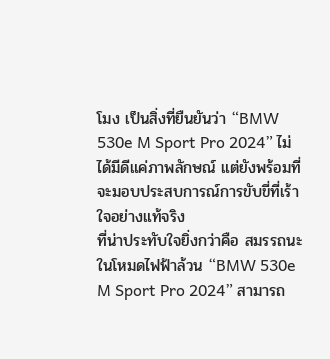โมง เป็นสิ่งที่ยืนยันว่า “BMW 530e M Sport Pro 2024” ไม่ได้มีดีแค่ภาพลักษณ์ แต่ยังพร้อมที่จะมอบประสบการณ์การขับขี่ที่เร้าใจอย่างแท้จริง
ที่น่าประทับใจยิ่งกว่าคือ สมรรถนะในโหมดไฟฟ้าล้วน “BMW 530e M Sport Pro 2024” สามารถ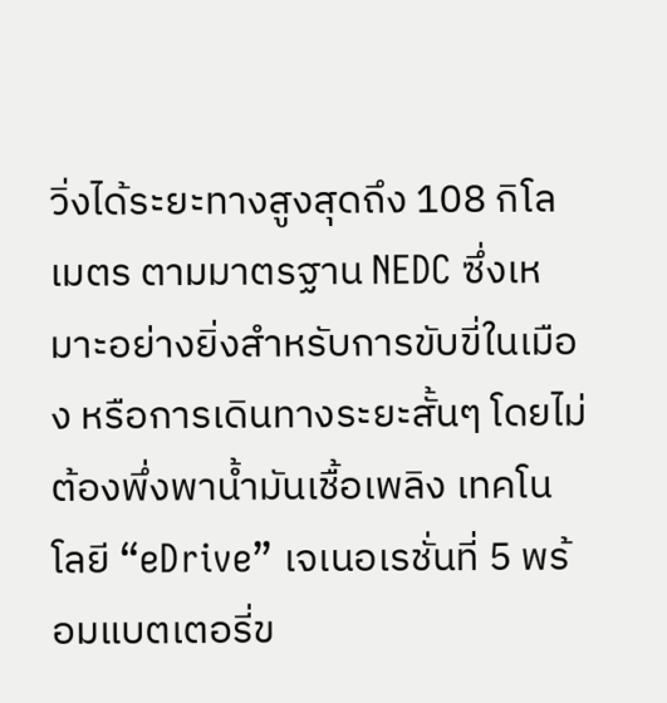วิ่งได้ระยะทางสูงสุดถึง 108 กิโลเมตร ตามมาตรฐาน NEDC ซึ่งเหมาะอย่างยิ่งสำหรับการขับขี่ในเมือง หรือการเดินทางระยะสั้นๆ โดยไม่ต้องพึ่งพาน้ำมันเชื้อเพลิง เทคโนโลยี “eDrive” เจเนอเรชั่นที่ 5 พร้อมแบตเตอรี่ข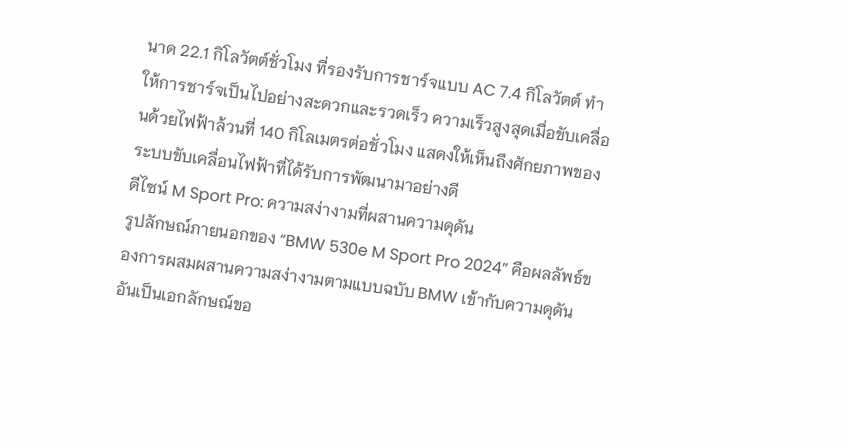นาด 22.1 กิโลวัตต์ชั่วโมง ที่รองรับการชาร์จแบบ AC 7.4 กิโลวัตต์ ทำให้การชาร์จเป็นไปอย่างสะดวกและรวดเร็ว ความเร็วสูงสุดเมื่อขับเคลื่อนด้วยไฟฟ้าล้วนที่ 140 กิโลเมตรต่อชั่วโมง แสดงให้เห็นถึงศักยภาพของระบบขับเคลื่อนไฟฟ้าที่ได้รับการพัฒนามาอย่างดี
ดีไซน์ M Sport Pro: ความสง่างามที่ผสานความดุดัน
รูปลักษณ์ภายนอกของ “BMW 530e M Sport Pro 2024” คือผลลัพธ์ของการผสมผสานความสง่างามตามแบบฉบับ BMW เข้ากับความดุดันอันเป็นเอกลักษณ์ขอ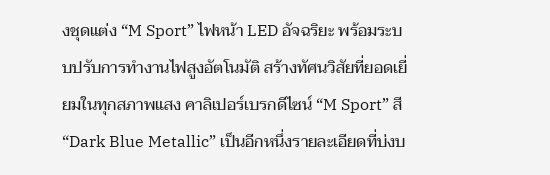งชุดแต่ง “M Sport” ไฟหน้า LED อัจฉริยะ พร้อมระบบปรับการทำงานไฟสูงอัตโนมัติ สร้างทัศนวิสัยที่ยอดเยี่ยมในทุกสภาพแสง คาลิเปอร์เบรกดีไซน์ “M Sport” สี “Dark Blue Metallic” เป็นอีกหนึ่งรายละเอียดที่บ่งบ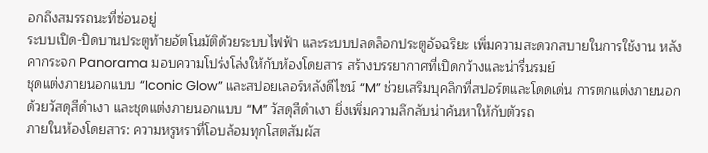อกถึงสมรรถนะที่ซ่อนอยู่
ระบบเปิด-ปิดบานประตูท้ายอัตโนมัติด้วยระบบไฟฟ้า และระบบปลดล็อกประตูอัจฉริยะ เพิ่มความสะดวกสบายในการใช้งาน หลังคากระจก Panorama มอบความโปร่งโล่งให้กับห้องโดยสาร สร้างบรรยากาศที่เปิดกว้างและน่ารื่นรมย์
ชุดแต่งภายนอกแบบ “Iconic Glow” และสปอยเลอร์หลังดีไซน์ “M” ช่วยเสริมบุคลิกที่สปอร์ตและโดดเด่น การตกแต่งภายนอกด้วยวัสดุสีดำเงา และชุดแต่งภายนอกแบบ “M” วัสดุสีดำเงา ยิ่งเพิ่มความลึกลับน่าค้นหาให้กับตัวรถ
ภายในห้องโดยสาร: ความหรูหราที่โอบล้อมทุกโสตสัมผัส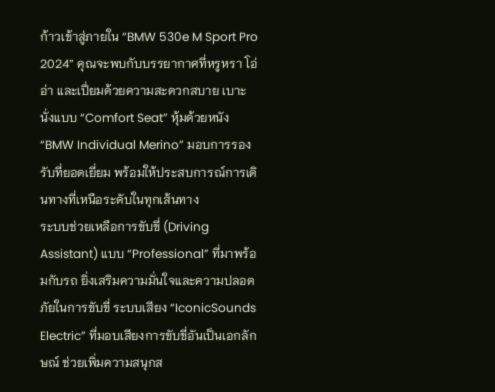ก้าวเข้าสู่ภายใน “BMW 530e M Sport Pro 2024” คุณจะพบกับบรรยากาศที่หรูหรา โอ่อ่า และเปี่ยมด้วยความสะดวกสบาย เบาะนั่งแบบ “Comfort Seat” หุ้มด้วยหนัง “BMW Individual Merino” มอบการรองรับที่ยอดเยี่ยม พร้อมให้ประสบการณ์การเดินทางที่เหนือระดับในทุกเส้นทาง
ระบบช่วยเหลือการขับขี่ (Driving Assistant) แบบ “Professional” ที่มาพร้อมกับรถ ยิ่งเสริมความมั่นใจและความปลอดภัยในการขับขี่ ระบบเสียง “IconicSounds Electric” ที่มอบเสียงการขับขี่อันเป็นเอกลักษณ์ ช่วยเพิ่มความสนุกส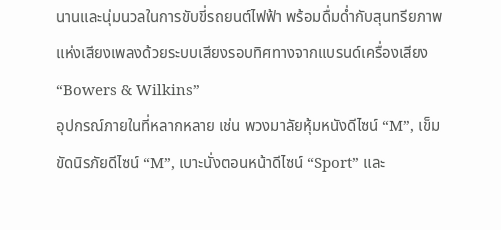นานและนุ่มนวลในการขับขี่รถยนต์ไฟฟ้า พร้อมดื่มด่ำกับสุนทรียภาพแห่งเสียงเพลงด้วยระบบเสียงรอบทิศทางจากแบรนด์เครื่องเสียง “Bowers & Wilkins”
อุปกรณ์ภายในที่หลากหลาย เช่น พวงมาลัยหุ้มหนังดีไซน์ “M”, เข็มขัดนิรภัยดีไซน์ “M”, เบาะนั่งตอนหน้าดีไซน์ “Sport” และ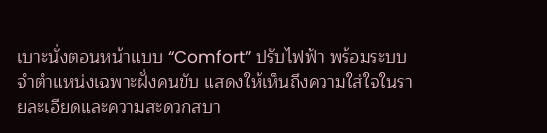เบาะนั่งตอนหน้าแบบ “Comfort” ปรับไฟฟ้า พร้อมระบบจำตำแหน่งเฉพาะฝั่งคนขับ แสดงให้เห็นถึงความใส่ใจในรายละเอียดและความสะดวกสบา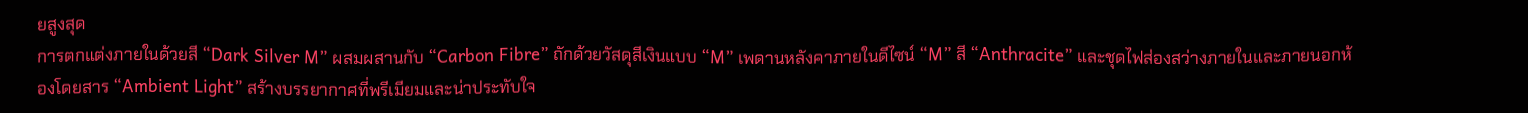ยสูงสุด
การตกแต่งภายในด้วยสี “Dark Silver M” ผสมผสานกับ “Carbon Fibre” ถักด้วยวัสดุสีเงินแบบ “M” เพดานหลังคาภายในดีไซน์ “M” สี “Anthracite” และชุดไฟส่องสว่างภายในและภายนอกห้องโดยสาร “Ambient Light” สร้างบรรยากาศที่พรีเมียมและน่าประทับใจ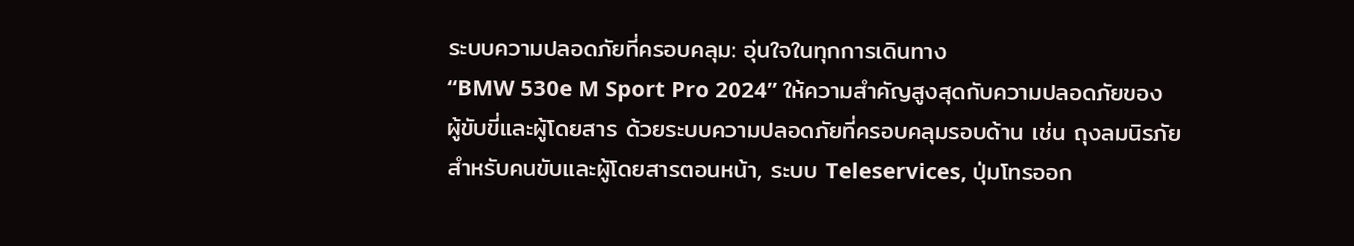ระบบความปลอดภัยที่ครอบคลุม: อุ่นใจในทุกการเดินทาง
“BMW 530e M Sport Pro 2024” ให้ความสำคัญสูงสุดกับความปลอดภัยของผู้ขับขี่และผู้โดยสาร ด้วยระบบความปลอดภัยที่ครอบคลุมรอบด้าน เช่น ถุงลมนิรภัยสำหรับคนขับและผู้โดยสารตอนหน้า, ระบบ Teleservices, ปุ่มโทรออก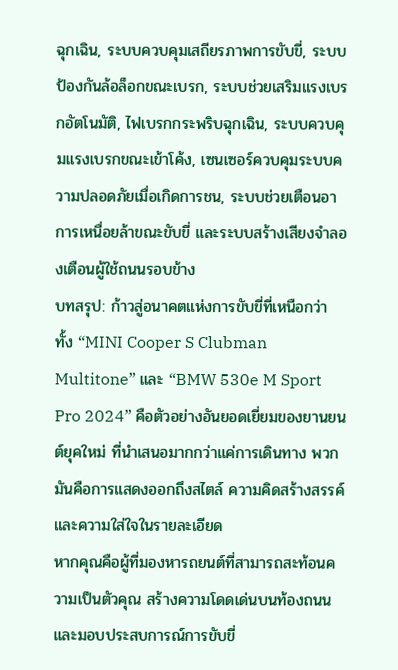ฉุกเฉิน, ระบบควบคุมเสถียรภาพการขับขี่, ระบบป้องกันล้อล็อกขณะเบรก, ระบบช่วยเสริมแรงเบรกอัตโนมัติ, ไฟเบรกกระพริบฉุกเฉิน, ระบบควบคุมแรงเบรกขณะเข้าโค้ง, เซนเซอร์ควบคุมระบบความปลอดภัยเมื่อเกิดการชน, ระบบช่วยเตือนอาการเหนื่อยล้าขณะขับขี่ และระบบสร้างเสียงจำลองเตือนผู้ใช้ถนนรอบข้าง
บทสรุป: ก้าวสู่อนาคตแห่งการขับขี่ที่เหนือกว่า
ทั้ง “MINI Cooper S Clubman Multitone” และ “BMW 530e M Sport Pro 2024” คือตัวอย่างอันยอดเยี่ยมของยานยนต์ยุคใหม่ ที่นำเสนอมากกว่าแค่การเดินทาง พวกมันคือการแสดงออกถึงสไตล์ ความคิดสร้างสรรค์ และความใส่ใจในรายละเอียด
หากคุณคือผู้ที่มองหารถยนต์ที่สามารถสะท้อนความเป็นตัวคุณ สร้างความโดดเด่นบนท้องถนน และมอบประสบการณ์การขับขี่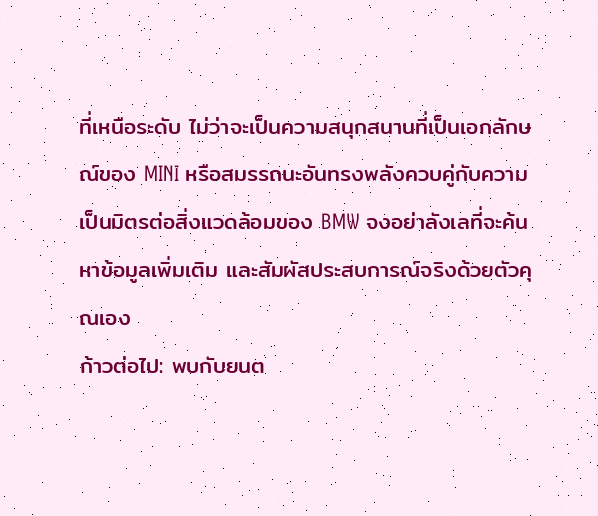ที่เหนือระดับ ไม่ว่าจะเป็นความสนุกสนานที่เป็นเอกลักษณ์ของ MINI หรือสมรรถนะอันทรงพลังควบคู่กับความเป็นมิตรต่อสิ่งแวดล้อมของ BMW จงอย่าลังเลที่จะค้นหาข้อมูลเพิ่มเติม และสัมผัสประสบการณ์จริงด้วยตัวคุณเอง
ก้าวต่อไป: พบกับยนต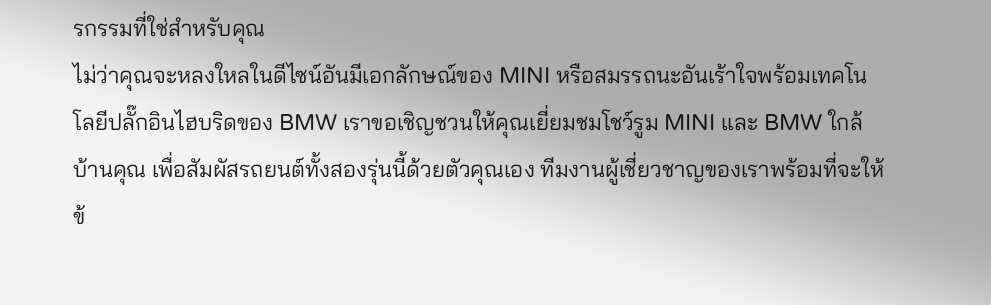รกรรมที่ใช่สำหรับคุณ
ไม่ว่าคุณจะหลงใหลในดีไซน์อันมีเอกลักษณ์ของ MINI หรือสมรรถนะอันเร้าใจพร้อมเทคโนโลยีปลั๊กอินไฮบริดของ BMW เราขอเชิญชวนให้คุณเยี่ยมชมโชว์รูม MINI และ BMW ใกล้บ้านคุณ เพื่อสัมผัสรถยนต์ทั้งสองรุ่นนี้ด้วยตัวคุณเอง ทีมงานผู้เชี่ยวชาญของเราพร้อมที่จะให้ข้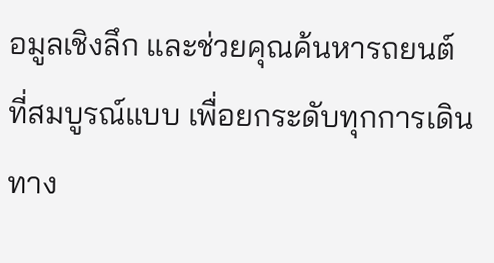อมูลเชิงลึก และช่วยคุณค้นหารถยนต์ที่สมบูรณ์แบบ เพื่อยกระดับทุกการเดินทาง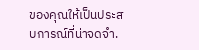ของคุณให้เป็นประสบการณ์ที่น่าจดจำ.